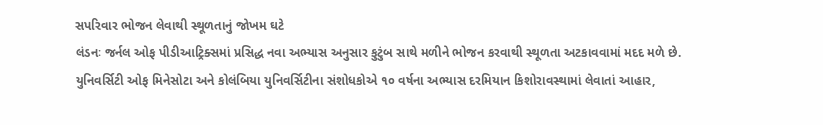સપરિવાર ભોજન લેવાથી સ્થૂળતાનું જોખમ ઘટે
લંડનઃ જર્નલ ઓફ પીડીઆટ્રિક્સમાં પ્રસિદ્ધ નવા અભ્યાસ અનુસાર કુટુંબ સાથે મળીને ભોજન કરવાથી સ્થૂળતા અટકાવવામાં મદદ મળે છે. યુનિવર્સિટી ઓફ મિનેસોટા અને કોલંબિયા યુનિવર્સિટીના સંશોધકોએ ૧૦ વર્ષના અભ્યાસ દરમિયાન કિશોરાવસ્થામાં લેવાતાં આહાર,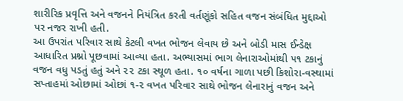શારીરિક પ્રવૃત્તિ અને વજનને નિયંત્રિત કરતી વર્તણૂંકો સહિત વજન સંબંધિત મુદ્દાઓ પર નજર રાખી હતી.
આ ઉપરાંત પરિવાર સાથે કેટલી વખત ભોજન લેવાય છે અને બોડી માસ ઈન્ડેક્ષ આધારિત પ્રશ્નો પૂછવામાં આવ્યા હતા. અભ્યાસમાં ભાગ લેનારાઓમાંથી ૫૧ ટકાનું વજન વધુ પડતું હતું અને ૨૨ ટકા સ્થૂળ હતા. ૧૦ વર્ષના ગાળા પછી કિશોરા-વસ્થામાં સપ્તાહમાં ઓછામાં ઓછાં ૧-૨ વખત પરિવાર સાથે ભોજન લેનારાનું વજન અને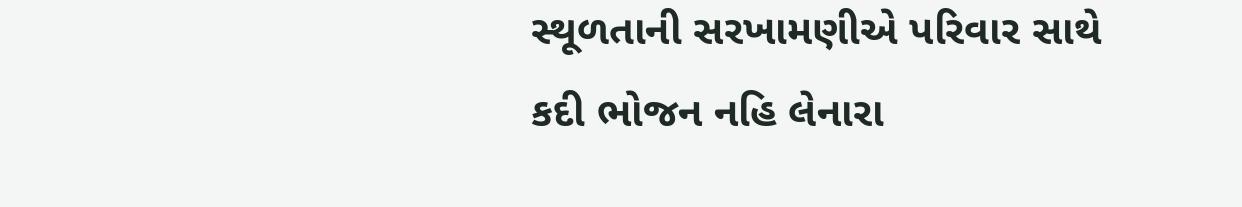સ્થૂળતાની સરખામણીએ પરિવાર સાથે કદી ભોજન નહિ લેનારા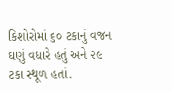કિશોરોમાં ૬૦ ટકાનું વજન ઘણું વધારે હતું અને ૨૯ ટકા સ્થૂળ હતાં.